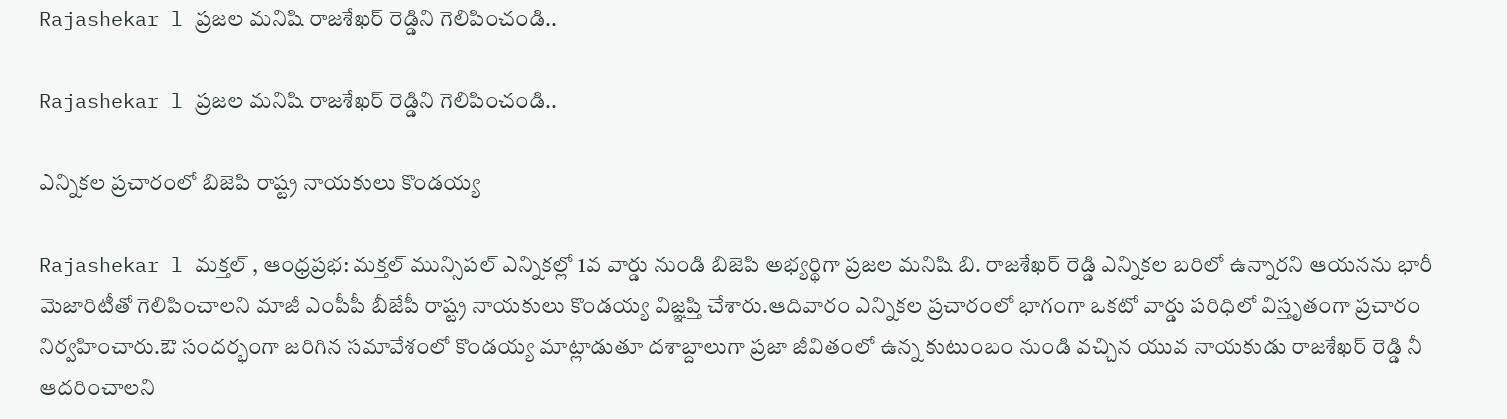Rajashekar l ప్రజల మనిషి రాజశేఖర్ రెడ్డిని గెలిపించండి..

Rajashekar l ప్రజల మనిషి రాజశేఖర్ రెడ్డిని గెలిపించండి..

ఎన్నికల ప్రచారంలో బిజెపి రాష్ట్ర నాయకులు కొండయ్య

Rajashekar l మక్తల్ , ఆంధ్రప్రభ: మక్తల్ మున్సిపల్ ఎన్నికల్లో 1వ వార్డు నుండి బిజెపి అభ్యర్థిగా ప్రజల మనిషి బి. రాజశేఖర్ రెడ్డి ఎన్నికల బరిలో ఉన్నారని ఆయనను భారీ మెజారిటీతో గెలిపించాలని మాజీ ఎంపీపీ బీజేపీ రాష్ట్ర నాయకులు కొండయ్య విజ్ఞప్తి చేశారు.ఆదివారం ఎన్నికల ప్రచారంలో భాగంగా ఒకటో వార్డు పరిధిలో విస్తృతంగా ప్రచారం నిర్వహించారు.ఔ సందర్భంగా జరిగిన సమావేశంలో కొండయ్య మాట్లాడుతూ దశాబ్దాలుగా ప్రజా జీవితంలో ఉన్న కుటుంబం నుండి వచ్చిన యువ నాయకుడు రాజశేఖర్ రెడ్డి నీ ఆదరించాలని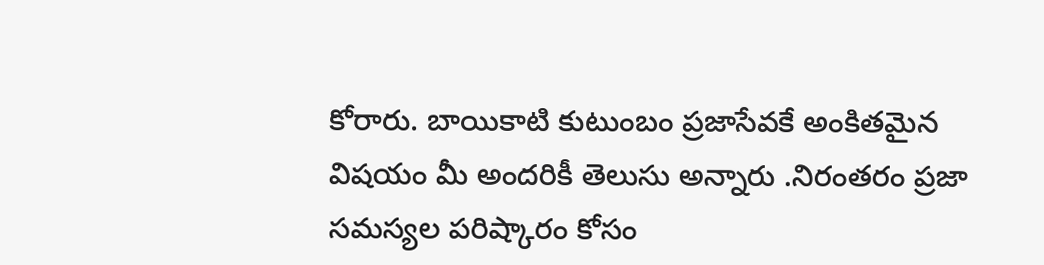కోరారు. బాయికాటి కుటుంబం ప్రజాసేవకే అంకితమైన విషయం మీ అందరికీ తెలుసు అన్నారు .నిరంతరం ప్రజా సమస్యల పరిష్కారం కోసం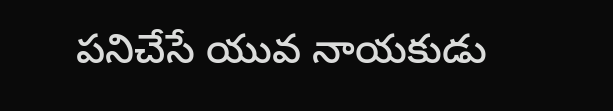పనిచేసే యువ నాయకుడు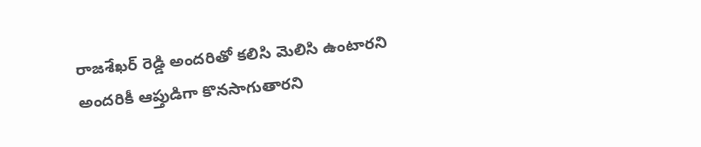రాజశేఖర్ రెడ్డి అందరితో కలిసి మెలిసి ఉంటారని అందరికీ ఆప్తుడిగా కొనసాగుతారని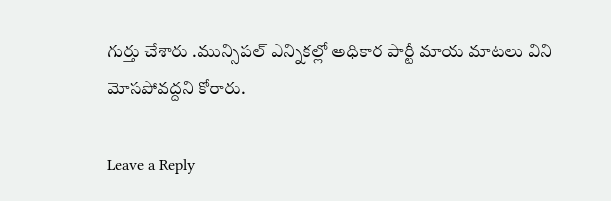గుర్తు చేశారు .మున్సిపల్ ఎన్నికల్లో అధికార పార్టీ మాయ మాటలు విని మోసపోవద్దని కోరారు.

Leave a Reply